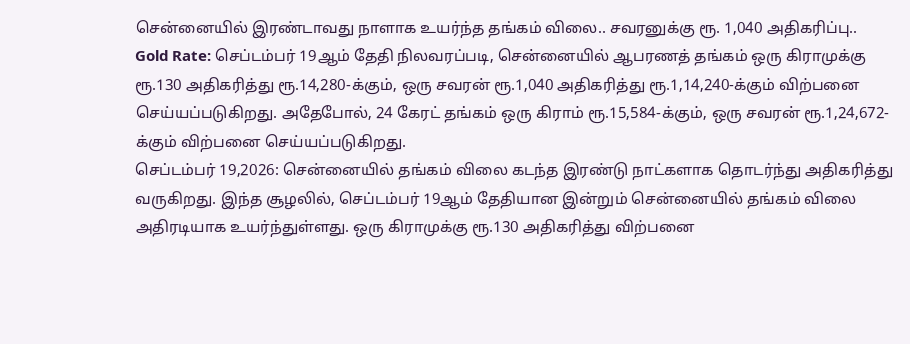சென்னையில் இரண்டாவது நாளாக உயர்ந்த தங்கம் விலை.. சவரனுக்கு ரூ. 1,040 அதிகரிப்பு..
Gold Rate: செப்டம்பர் 19ஆம் தேதி நிலவரப்படி, சென்னையில் ஆபரணத் தங்கம் ஒரு கிராமுக்கு ரூ.130 அதிகரித்து ரூ.14,280-க்கும், ஒரு சவரன் ரூ.1,040 அதிகரித்து ரூ.1,14,240-க்கும் விற்பனை செய்யப்படுகிறது. அதேபோல், 24 கேரட் தங்கம் ஒரு கிராம் ரூ.15,584-க்கும், ஒரு சவரன் ரூ.1,24,672-க்கும் விற்பனை செய்யப்படுகிறது.
செப்டம்பர் 19,2026: சென்னையில் தங்கம் விலை கடந்த இரண்டு நாட்களாக தொடர்ந்து அதிகரித்து வருகிறது. இந்த சூழலில், செப்டம்பர் 19ஆம் தேதியான இன்றும் சென்னையில் தங்கம் விலை அதிரடியாக உயர்ந்துள்ளது. ஒரு கிராமுக்கு ரூ.130 அதிகரித்து விற்பனை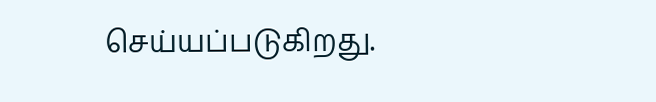செய்யப்படுகிறது.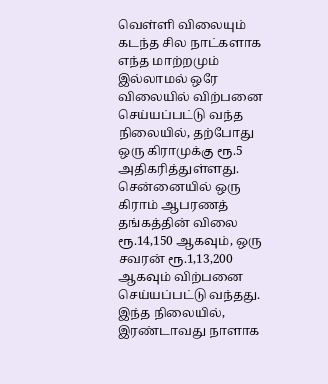வெள்ளி விலையும் கடந்த சில நாட்களாக எந்த மாற்றமும் இல்லாமல் ஒரே விலையில் விற்பனை செய்யப்பட்டு வந்த நிலையில், தற்போது ஒரு கிராமுக்கு ரூ.5 அதிகரித்துள்ளது.
சென்னையில் ஒரு கிராம் ஆபரணத் தங்கத்தின் விலை ரூ.14,150 ஆகவும், ஒரு சவரன் ரூ.1,13,200 ஆகவும் விற்பனை செய்யப்பட்டு வந்தது. இந்த நிலையில், இரண்டாவது நாளாக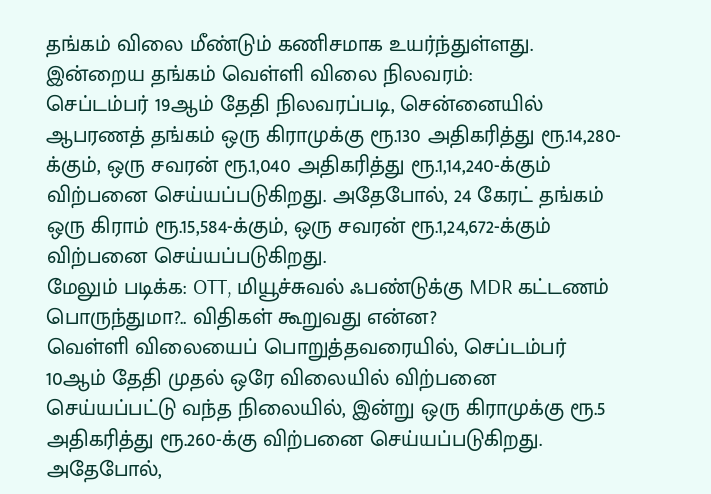தங்கம் விலை மீண்டும் கணிசமாக உயர்ந்துள்ளது.
இன்றைய தங்கம் வெள்ளி விலை நிலவரம்:
செப்டம்பர் 19ஆம் தேதி நிலவரப்படி, சென்னையில் ஆபரணத் தங்கம் ஒரு கிராமுக்கு ரூ.130 அதிகரித்து ரூ.14,280-க்கும், ஒரு சவரன் ரூ.1,040 அதிகரித்து ரூ.1,14,240-க்கும் விற்பனை செய்யப்படுகிறது. அதேபோல், 24 கேரட் தங்கம் ஒரு கிராம் ரூ.15,584-க்கும், ஒரு சவரன் ரூ.1,24,672-க்கும் விற்பனை செய்யப்படுகிறது.
மேலும் படிக்க: OTT, மியூச்சுவல் ஃபண்டுக்கு MDR கட்டணம் பொருந்துமா?.. விதிகள் கூறுவது என்ன?
வெள்ளி விலையைப் பொறுத்தவரையில், செப்டம்பர் 10ஆம் தேதி முதல் ஒரே விலையில் விற்பனை செய்யப்பட்டு வந்த நிலையில், இன்று ஒரு கிராமுக்கு ரூ.5 அதிகரித்து ரூ.260-க்கு விற்பனை செய்யப்படுகிறது. அதேபோல்,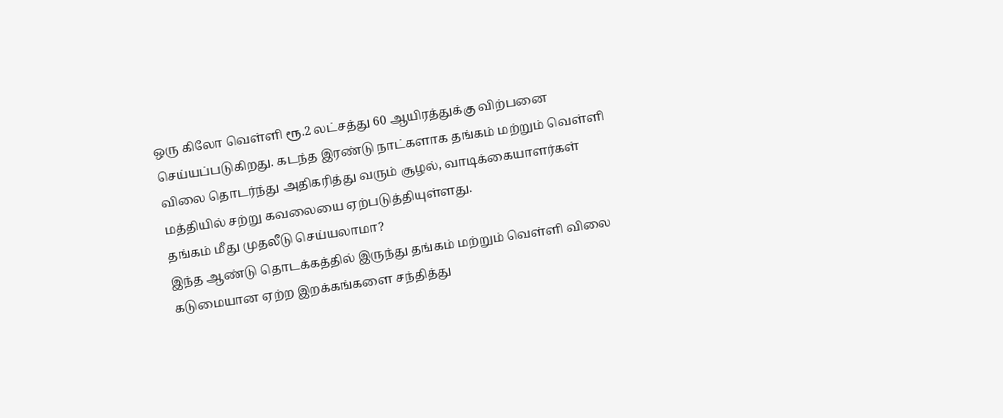ஒரு கிலோ வெள்ளி ரூ.2 லட்சத்து 60 ஆயிரத்துக்கு விற்பனை செய்யப்படுகிறது. கடந்த இரண்டு நாட்களாக தங்கம் மற்றும் வெள்ளி விலை தொடர்ந்து அதிகரித்து வரும் சூழல், வாடிக்கையாளர்கள் மத்தியில் சற்று கவலையை ஏற்படுத்தியுள்ளது.
தங்கம் மீது முதலீடு செய்யலாமா?
இந்த ஆண்டு தொடக்கத்தில் இருந்து தங்கம் மற்றும் வெள்ளி விலை கடுமையான ஏற்ற இறக்கங்களை சந்தித்து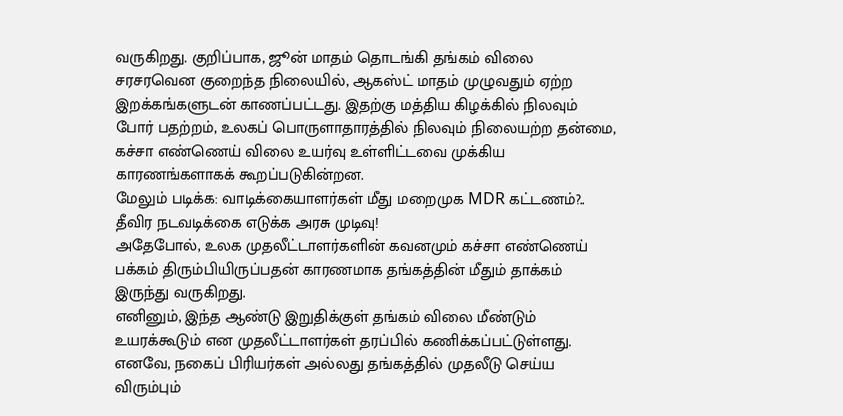வருகிறது. குறிப்பாக, ஜூன் மாதம் தொடங்கி தங்கம் விலை சரசரவென குறைந்த நிலையில், ஆகஸ்ட் மாதம் முழுவதும் ஏற்ற இறக்கங்களுடன் காணப்பட்டது. இதற்கு மத்திய கிழக்கில் நிலவும் போர் பதற்றம், உலகப் பொருளாதாரத்தில் நிலவும் நிலையற்ற தன்மை, கச்சா எண்ணெய் விலை உயர்வு உள்ளிட்டவை முக்கிய காரணங்களாகக் கூறப்படுகின்றன.
மேலும் படிக்க: வாடிக்கையாளர்கள் மீது மறைமுக MDR கட்டணம்?.. தீவிர நடவடிக்கை எடுக்க அரசு முடிவு!
அதேபோல், உலக முதலீட்டாளர்களின் கவனமும் கச்சா எண்ணெய் பக்கம் திரும்பியிருப்பதன் காரணமாக தங்கத்தின் மீதும் தாக்கம் இருந்து வருகிறது.
எனினும், இந்த ஆண்டு இறுதிக்குள் தங்கம் விலை மீண்டும் உயரக்கூடும் என முதலீட்டாளர்கள் தரப்பில் கணிக்கப்பட்டுள்ளது. எனவே, நகைப் பிரியர்கள் அல்லது தங்கத்தில் முதலீடு செய்ய விரும்பும்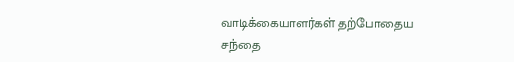வாடிக்கையாளர்கள் தற்போதைய சந்தை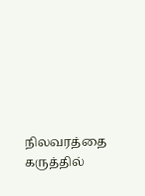நிலவரத்தை கருத்தில்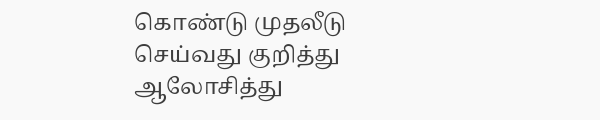கொண்டு முதலீடு செய்வது குறித்து ஆலோசித்து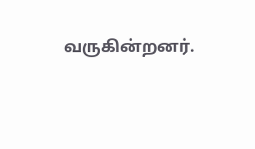வருகின்றனர்.